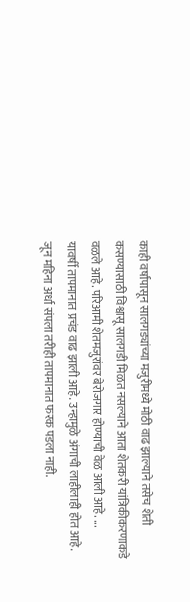काही वर्षांपासून सालगड्यांच्या मजुरीमध्ये मोठी वाढ झाल्याने तसेच शेती कसण्यासाठी विश्वासू सालगडी मिळत नसल्याने आता शेतकरी यांत्रिकीकरणाकडे वळले आहे. परिआमी शेतमजुरांवर बेरोजगार होण्याची वेळ आली आहे. ...
यावर्षी तापमानात प्रचंड वाढ झाली आहे. उन्हामुळे अंगाची लाहीलाही होत आहे. जून महिना अर्धा संपला तरीही तापमानात फरक पडला नाही.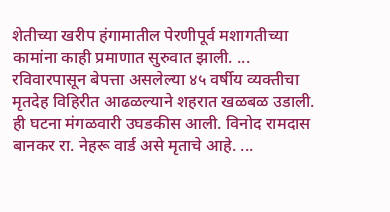शेतीच्या खरीप हंगामातील पेरणीपूर्व मशागतीच्या कामांना काही प्रमाणात सुरुवात झाली. ...
रविवारपासून बेपत्ता असलेल्या ४५ वर्षीय व्यक्तीचा मृतदेह विहिरीत आढळल्याने शहरात खळबळ उडाली. ही घटना मंगळवारी उघडकीस आली. विनोद रामदास बानकर रा. नेहरू वार्ड असे मृताचे आहे. ...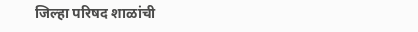जिल्हा परिषद शाळांची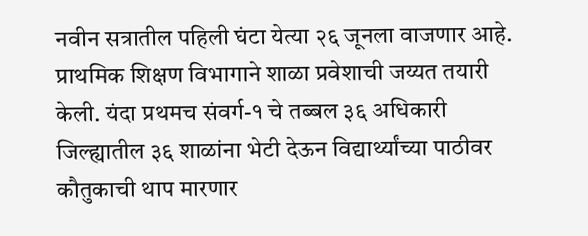नवीन सत्रातील पहिली घंटा येत्या २६ जूनला वाजणार आहे. प्राथमिक शिक्षण विभागाने शाळा प्रवेशाची जय्यत तयारी केली. यंदा प्रथमच संवर्ग-१ चे तब्बल ३६ अधिकारी जिल्ह्यातील ३६ शाळांना भेटी देऊन विद्यार्थ्यांच्या पाठीवर कौतुकाची थाप मारणार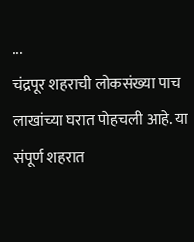...
चंद्रपूर शहराची लोकसंख्या पाच लाखांच्या घरात पोहचली आहे. या संपूर्ण शहरात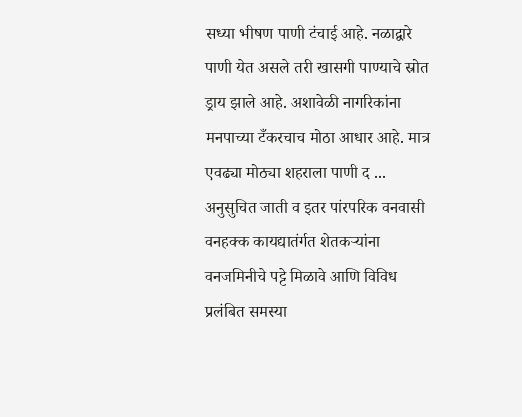सध्या भीषण पाणी टंचाई आहे. नळाद्वारे पाणी येत असले तरी खासगी पाण्याचे स्रोत ड्राय झाले आहे. अशावेळी नागरिकांना मनपाच्या टँकरचाच मोठा आधार आहे. मात्र एवढ्या मोठ्या शहराला पाणी द ...
अनुसुचित जाती व इतर पांरपरिक वनवासी वनहक्क कायद्यातंर्गत शेतकऱ्यांना वनजमिनीचे पट्टे मिळावे आणि विविध प्रलंबित समस्या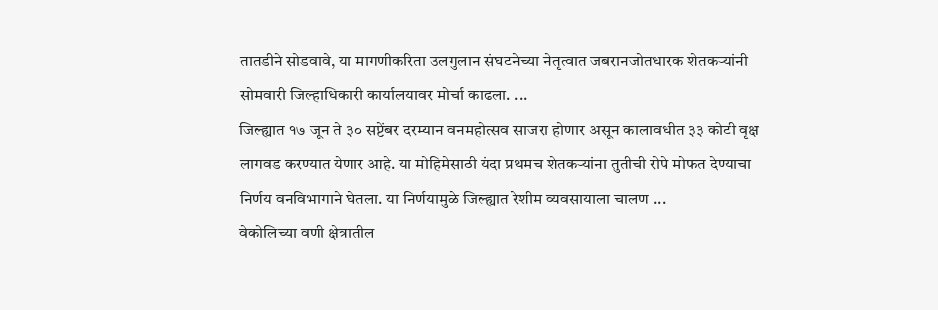तातडीने सोडवावे, या मागणीकरिता उलगुलान संघटनेच्या नेतृत्वात जबरानजोतधारक शेतकऱ्यांनी सोमवारी जिल्हाधिकारी कार्यालयावर मोर्चा काढला. ...
जिल्ह्यात १७ जून ते ३० सप्टेंबर दरम्यान वनमहोत्सव साजरा होणार असून कालावधीत ३३ कोटी वृक्ष लागवड करण्यात येणार आहे. या मोहिमेसाठी यंदा प्रथमच शेतकऱ्यांना तुतीची रोपे मोफत देण्याचा निर्णय वनविभागाने घेतला. या निर्णयामुळे जिल्ह्यात रेशीम व्यवसायाला चालण ...
वेकोलिच्या वणी क्षेत्रातील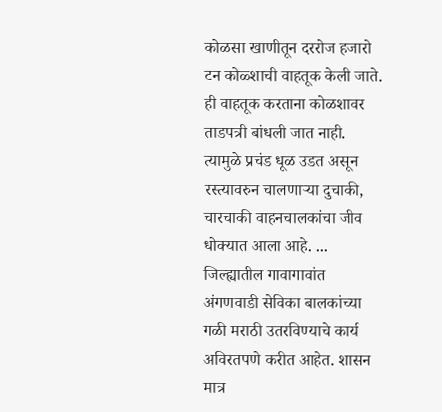कोळसा खाणीतून दररोज हजारो टन कोळ्शाची वाहतूक केली जाते. ही वाहतूक करताना कोळशावर ताडपत्री बांधली जात नाही. त्यामुळे प्रचंड धूळ उडत असून रस्त्यावरुन चालणाऱ्या दुचाकी, चारचाकी वाहनचालकांचा जीव धोक्यात आला आहे. ...
जिल्ह्यातील गावागावांत अंगणवाडी सेविका बालकांच्या गळी मराठी उतरविण्याचे कार्य अविरतपणे करीत आहेत. शासन मात्र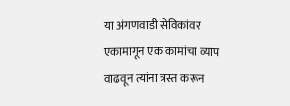या अंगणवाडी सेविकांवर एकामागून एक कामांचा व्याप वाढवून त्यांना त्रस्त करून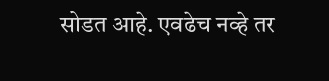सोडत आहे. एवढेच नव्हे तर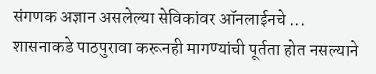संगणक अज्ञान असलेल्या सेविकांवर ऑनलाईनचे ...
शासनाकडे पाठपुरावा करूनही मागण्यांची पूर्तता होत नसल्याने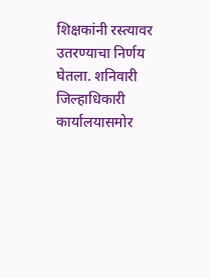शिक्षकांनी रस्त्यावर उतरण्याचा निर्णय घेतला. शनिवारी जिल्हाधिकारी कार्यालयासमोर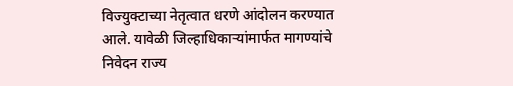विज्युक्टाच्या नेतृत्वात धरणे आंदोलन करण्यात आले. यावेळी जिल्हाधिकाऱ्यांमार्फत मागण्यांचे निवेदन राज्य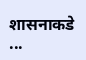शासनाकडे ...